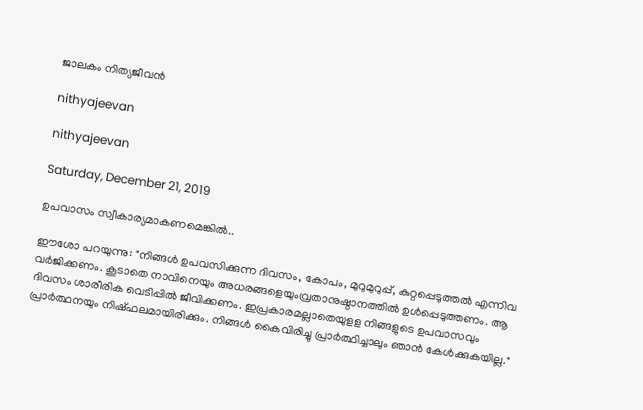ജാലകം നിത്യജീവൻ

nithyajeevan

nithyajeevan

Saturday, December 21, 2019

ഉപവാസം സ്വീകാര്യമാകണമെങ്കിൽ..

ഈശോ പറയുന്നു: "നിങ്ങൾ ഉപവസിക്കുന്ന ദിവസം, കോപം, മുറുമുറുപ്പ്, കുറ്റപ്പെടുത്തൽ എന്നിവ വർജിക്കണം. കൂടാതെ നാവിനെയും അധരങ്ങളെയുംവ്രതാനുഷ്ഠാനത്തിൽ ഉൾപ്പെടുത്തണം. ആ ദിവസം ശാരീരിക വെടിപ്പിൽ ജീവിക്കണം. ഇപ്രകാരമല്ലാതെയുളള നിങ്ങളുടെ ഉപവാസവും പ്രാർത്ഥനയും നിഷ്ഫലമായിരിക്കും. നിങ്ങൾ കൈവിരിച്ചു പ്രാർത്ഥിച്ചാലും ഞാൻ കേൾക്കുകയില്ല."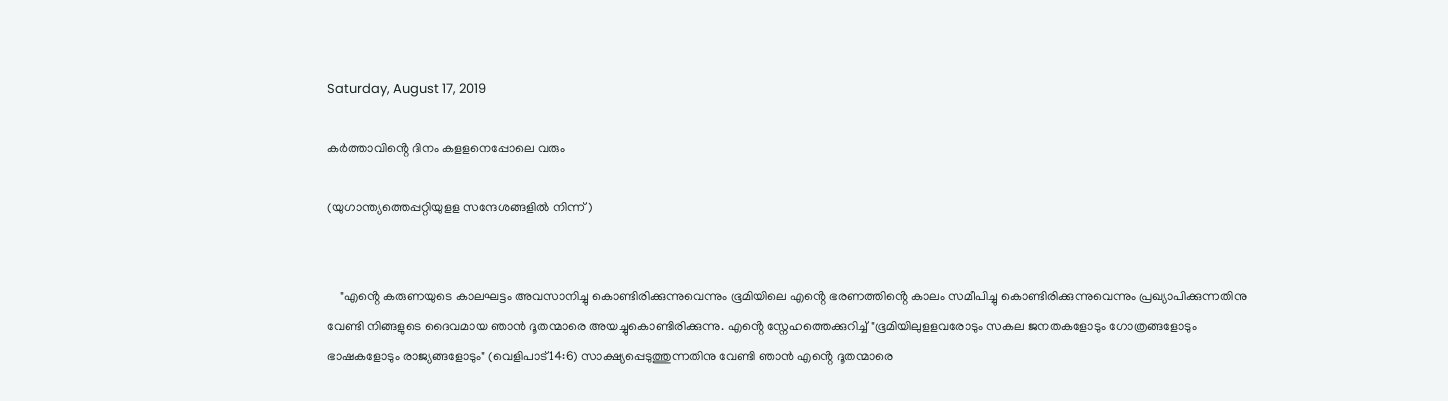Saturday, August 17, 2019

കർത്താവിൻ്റെ ദിനം കളളനെപ്പോലെ വരും

(യുഗാന്ത്യത്തെപ്പറ്റിയുളള സന്ദേശങ്ങളിൽ നിന്ന്)


    "എൻ്റെ കരുണയുടെ കാലഘട്ടം അവസാനിച്ചു കൊണ്ടിരിക്കുന്നുവെന്നും ഭൂമിയിലെ എൻ്റെ ഭരണത്തിൻ്റെ കാലം സമീപിച്ചു കൊണ്ടിരിക്കുന്നുവെന്നും പ്രഖ്യാപിക്കുന്നതിനു വേണ്ടി നിങ്ങളുടെ ദൈവമായ ഞാൻ ദൂതന്മാരെ അയച്ചുകൊണ്ടിരിക്കുന്നു. എൻ്റെ സ്നേഹത്തെക്കുറിച്ച്‌ "ഭൂമിയിലുളളവരോടും സകല ജനതകളോടും ഗോത്രങ്ങളോടും ഭാഷകളോടും രാജ്യങ്ങളോടും" (വെളിപാട്14:6) സാക്ഷ്യപ്പെടുത്തുന്നതിനു വേണ്ടി ഞാൻ എൻ്റെ ദൂതന്മാരെ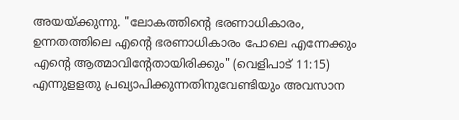അയയ്ക്കുന്നു. "ലോകത്തിൻ്റെ ഭരണാധികാരം, ഉന്നതത്തിലെ എൻ്റെ ഭരണാധികാരം പോലെ എന്നേക്കും എൻ്റെ ആത്മാവിൻ്റേതായിരിക്കും" (വെളിപാട്‌ 11:15) എന്നുളളതു പ്രഖ്യാപിക്കുന്നതിനുവേണ്ടിയും അവസാന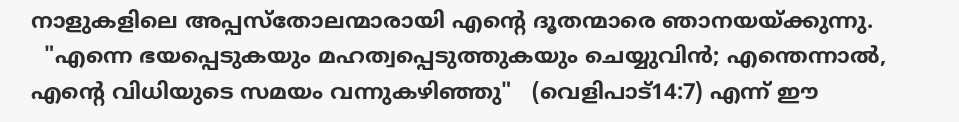നാളുകളിലെ അപ്പസ്തോലന്മാരായി എൻ്റെ ദൂതന്മാരെ ഞാനയയ്ക്കുന്നു.
  "എന്നെ ഭയപ്പെടുകയും മഹത്വപ്പെടുത്തുകയും ചെയ്യുവിൻ; എന്തെന്നാൽ, എൻ്റെ വിധിയുടെ സമയം വന്നുകഴിഞ്ഞു"   (വെളിപാട്‌14:7) എന്ന്‌ ഈ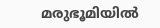മരുഭൂമിയിൽ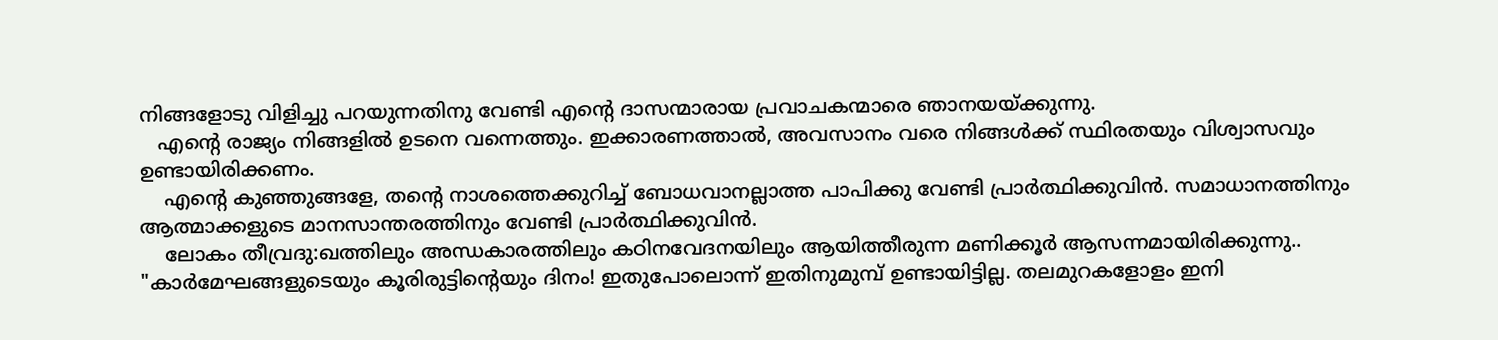നിങ്ങളോടു വിളിച്ചു പറയുന്നതിനു വേണ്ടി എൻ്റെ ദാസന്മാരായ പ്രവാചകന്മാരെ ഞാനയയ്ക്കുന്നു.
   എൻ്റെ രാജ്യം നിങ്ങളിൽ ഉടനെ വന്നെത്തും. ഇക്കാരണത്താൽ, അവസാനം വരെ നിങ്ങൾക്ക്‌ സ്ഥിരതയും വിശ്വാസവും ഉണ്ടായിരിക്കണം.
    എൻ്റെ കുഞ്ഞുങ്ങളേ, തൻ്റെ നാശത്തെക്കുറിച്ച്‌ ബോധവാനല്ലാത്ത പാപിക്കു വേണ്ടി പ്രാർത്ഥിക്കുവിൻ. സമാധാനത്തിനും ആത്മാക്കളുടെ മാനസാന്തരത്തിനും വേണ്ടി പ്രാർത്ഥിക്കുവിൻ.
    ലോകം തീവ്രദു:ഖത്തിലും അന്ധകാരത്തിലും കഠിനവേദനയിലും ആയിത്തീരുന്ന മണിക്കൂർ ആസന്നമായിരിക്കുന്നു..   "കാർമേഘങ്ങളുടെയും കൂരിരുട്ടിൻ്റെയും ദിനം! ഇതുപോലൊന്ന്‌ ഇതിനുമുമ്പ്‌ ഉണ്ടായിട്ടില്ല. തലമുറകളോളം ഇനി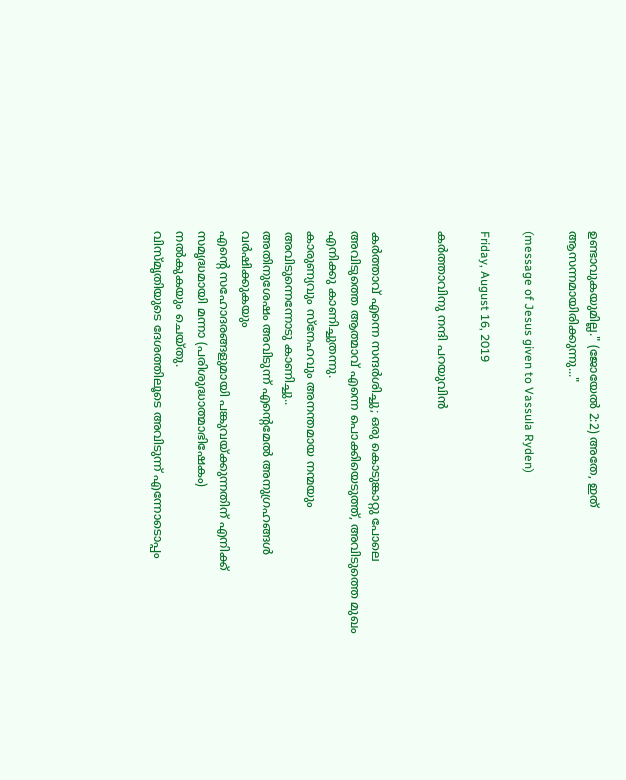ഉണ്ടാവുകയുമില്ല." (ജോയേൽ 2:2) അതേ, ഇത് ആസന്നമായിരിക്കുന്നു..."

(message of Jesus given to Vassula Ryden)

Friday, August 16, 2019

കർത്താവിനു നന്ദി പറയുവിൻ


കർത്താവ് എന്നെ സന്ദർശിച്ചു; ഒരു കൊടുങ്കാറ്റു പോലെ
അവിടുത്തെ ആത്മാവ്‌ എന്നെ പൊക്കിയെടുത്ത്, അവിടുത്തെ മുഖം
എനിക്കു കാണിച്ചുതന്നു.
കാരുണ്യവും സ്നേഹവും അനന്തമായ നന്മയും
അവിടുന്നെന്നോടു കാണിച്ചു..
അതിനുശേഷം അവിടുന്ന്‌ എൻ്റെമേൽ അനുഗ്രഹങ്ങൾ വർഷിക്കുകയും
എൻ്റെ സഹോദരങ്ങളുമായി പങ്കുവയ്ക്കുന്നതിന് എനിക്ക്‌ സമൃദ്ധമായി മന്നാ (പരിശുദ്ധാത്മാഭിഷേകം)
നൽകുകയും ചെയ്തു.
വിസ്മൃതിയുടെ ദേശത്തിലൂടെ അവിടുന്ന്‌ എന്നോടൊപ്പം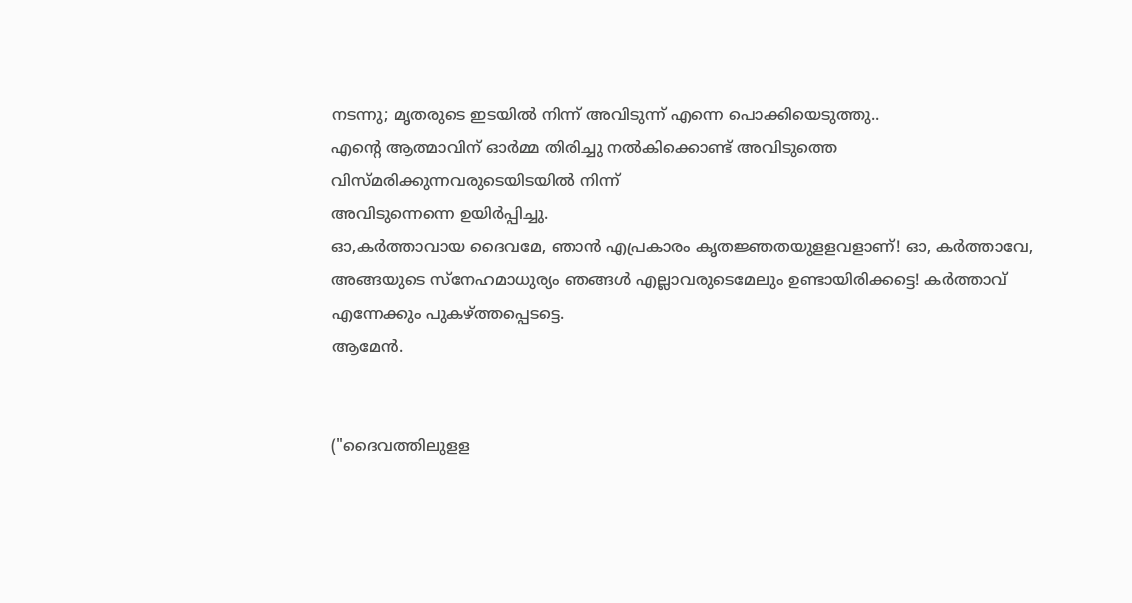നടന്നു; മൃതരുടെ ഇടയിൽ നിന്ന്‌ അവിടുന്ന് എന്നെ പൊക്കിയെടുത്തു..
എൻ്റെ ആത്മാവിന്‌ ഓർമ്മ തിരിച്ചു നൽകിക്കൊണ്ട്‌ അവിടുത്തെ വിസ്മരിക്കുന്നവരുടെയിടയിൽ നിന്ന്‌
അവിടുന്നെന്നെ ഉയിർപ്പിച്ചു.
ഓ,കർത്താവായ ദൈവമേ, ഞാൻ എപ്രകാരം കൃതജ്ഞതയുളളവളാണ്‌! ഓ, കർത്താവേ, അങ്ങയുടെ സ്നേഹമാധുര്യം ഞങ്ങൾ എല്ലാവരുടെമേലും ഉണ്ടായിരിക്കട്ടെ! കർത്താവ് എന്നേക്കും പുകഴ്ത്തപ്പെടട്ടെ.
ആമേൻ.


("ദൈവത്തിലുളള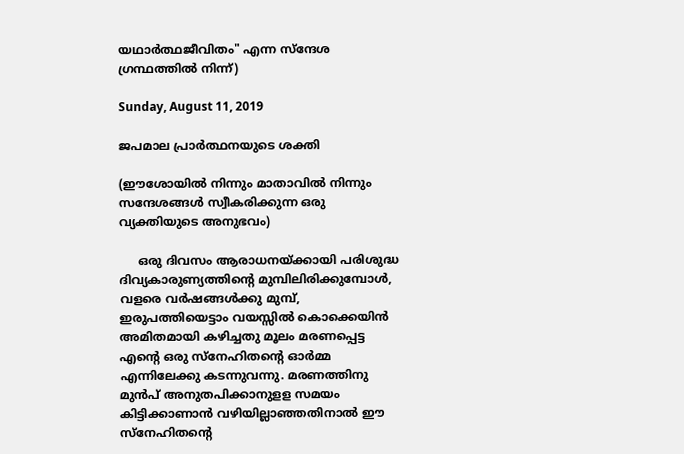യഥാർത്ഥജീവിതം" എന്ന സ്ന്ദേശ ഗ്രന്ഥത്തിൽ നിന്ന്‌)

Sunday, August 11, 2019

ജപമാല പ്രാർത്ഥനയുടെ ശക്തി

(ഈശോയിൽ നിന്നും മാതാവിൽ നിന്നും സന്ദേശങ്ങൾ സ്വീകരിക്കുന്ന ഒരു വ്യക്തിയുടെ അനുഭവം)

     ഒരു ദിവസം ആരാധനയ്ക്കായി പരിശുദ്ധ ദിവ്യകാരുണ്യത്തിൻ്റെ മുമ്പിലിരിക്കുമ്പോൾ, വളരെ വർഷങ്ങൾക്കു മുമ്പ്‌, ഇരുപത്തിയെട്ടാം വയസ്സിൽ കൊക്കെയിൻ അമിതമായി കഴിച്ചതു മൂലം മരണപ്പെട്ട എൻ്റെ ഒരു സ്നേഹിതൻ്റെ ഓർമ്മ എന്നിലേക്കു കടന്നുവന്നു. മരണത്തിനു മുൻപ് അനുതപിക്കാനുളള സമയം  കിട്ടിക്കാണാൻ വഴിയില്ലാഞ്ഞതിനാൽ ഈ സ്നേഹിതൻ്റെ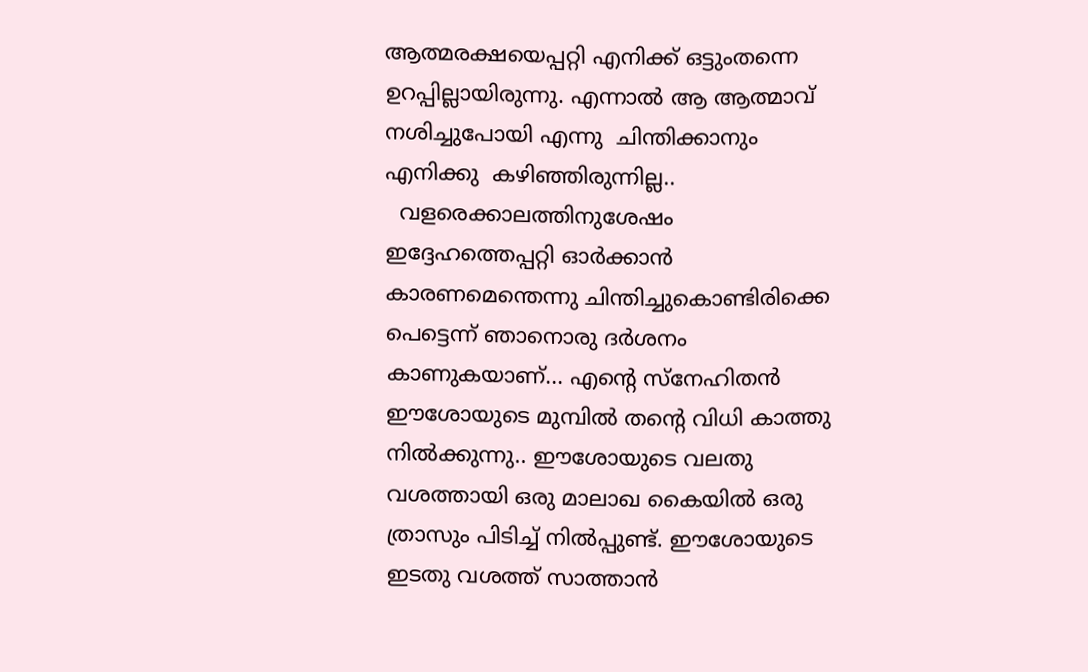ആത്മരക്ഷയെപ്പറ്റി എനിക്ക് ഒട്ടുംതന്നെ ഉറപ്പില്ലായിരുന്നു. എന്നാൽ ആ ആത്മാവ് നശിച്ചുപോയി എന്നു  ചിന്തിക്കാനും എനിക്കു  കഴിഞ്ഞിരുന്നില്ല..
  വളരെക്കാലത്തിനുശേഷം ഇദ്ദേഹത്തെപ്പറ്റി ഓർക്കാൻ കാരണമെന്തെന്നു ചിന്തിച്ചുകൊണ്ടിരിക്കെ പെട്ടെന്ന്‌ ഞാനൊരു ദർശനം കാണുകയാണ്‌... എൻ്റെ സ്നേഹിതൻ ഈശോയുടെ മുമ്പിൽ തൻ്റെ വിധി കാത്തു നിൽക്കുന്നു.. ഈശോയുടെ വലതു വശത്തായി ഒരു മാലാഖ കൈയിൽ ഒരു ത്രാസും പിടിച്ച്‌ നിൽപ്പുണ്ട്‌. ഈശോയുടെ ഇടതു വശത്ത് സാത്താൻ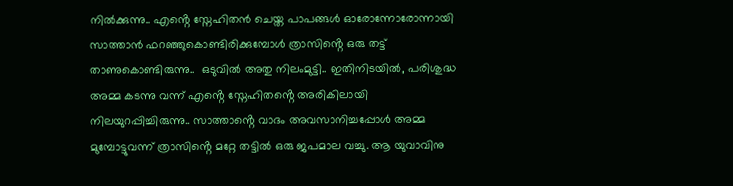നിൽക്കുന്നു.. എൻ്റെ സ്നേഹിതൻ ചെയ്ത പാപങ്ങൾ ഓരോന്നോരോന്നായി സാത്താൻ ഫറഞ്ഞുകൊണ്ടിരിക്കുമ്പോൾ ത്രാസിൻ്റെ ഒരു തട്ട്‌ താണുകൊണ്ടിരുന്നു..  ഒടുവിൽ അതു നിലംമുട്ടി.. ഇതിനിടയിൽ, പരിശുദ്ധ അമ്മ കടന്നു വന്ന്‌ എൻ്റെ സ്നേഹിതൻ്റെ അരികിലായി നിലയുറപ്പിച്ചിരുന്നു.. സാത്താൻ്റെ വാദം അവസാനിച്ചപ്പോൾ അമ്മ മുമ്പോട്ടുവന്ന്‌ ത്രാസിൻ്റെ മറ്റേ തട്ടിൽ ഒരു ജപമാല വച്ചു. ആ യുവാവിനു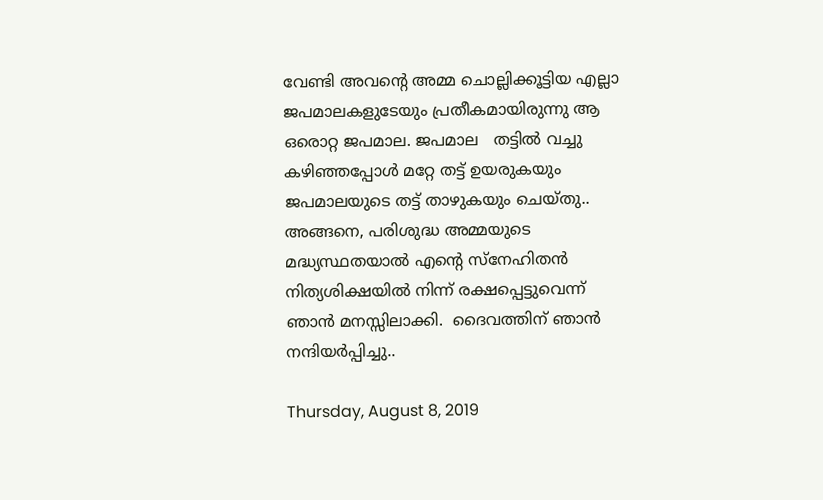വേണ്ടി അവൻ്റെ അമ്മ ചൊല്ലിക്കൂട്ടിയ എല്ലാ ജപമാലകളുടേയും പ്രതീകമായിരുന്നു ആ ഒരൊറ്റ ജപമാല. ജപമാല   തട്ടിൽ വച്ചു കഴിഞ്ഞപ്പോൾ മറ്റേ തട്ട് ഉയരുകയും ജപമാലയുടെ തട്ട് താഴുകയും ചെയ്തു.. അങ്ങനെ, പരിശുദ്ധ അമ്മയുടെ മദ്ധ്യസ്ഥതയാൽ എൻ്റെ സ്നേഹിതൻ നിത്യശിക്ഷയിൽ നിന്ന് രക്ഷപ്പെട്ടുവെന്ന്‌ ഞാൻ മനസ്സിലാക്കി.  ദൈവത്തിന്‌ ഞാൻ നന്ദിയർപ്പിച്ചു..

Thursday, August 8, 2019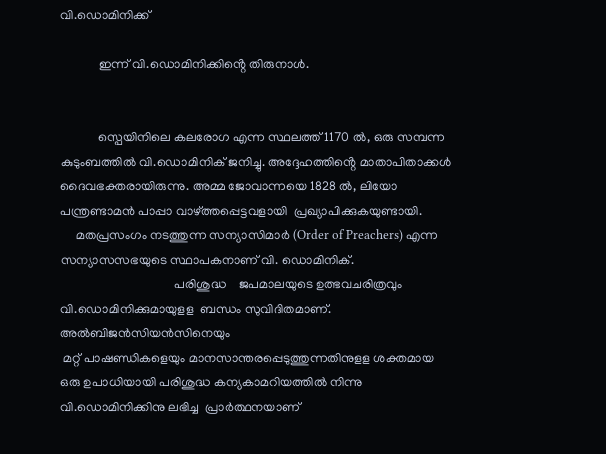വി.ഡൊമിനിക്ക്‌

            ഇന്ന്‌ വി.ഡൊമിനിക്കിൻ്റെ തിരുനാൾ.


            സ്പെയിനിലെ കലരോഗ എന്ന സ്ഥലത്ത് 1170 ൽ, ഒരു സമ്പന്ന കുടുംബത്തിൽ വി.ഡൊമിനിക്‌ ജനിച്ചു. അദ്ദേഹത്തിൻ്റെ മാതാപിതാക്കൾ ദൈവഭക്തരായിരുന്നു. അമ്മ ജോവാന്നയെ 1828 ൽ, ലിയോ പന്ത്രണ്ടാമൻ പാപ്പാ വാഴ്ത്തപ്പെട്ടവളായി  പ്രഖ്യാപിക്കുകയുണ്ടായി.
     മതപ്രസംഗം നടത്തുന്ന സന്യാസിമാർ (Order of Preachers) എന്ന സന്യാസസഭയുടെ സ്ഥാപകനാണ് വി. ഡൊമിനിക്.
                                    പരിശുദ്ധ    ജപമാലയുടെ ഉത്ഭവചരിത്രവും വി.ഡൊമിനിക്കുമായുളള  ബന്ധം സുവിദിതമാണ്‌.  അൽബിജൻസിയൻസിനെയും
 മറ്റ് പാഷണ്ഡികളെയും മാനസാന്തരപ്പെടുത്തുന്നതിനുളള ശക്തമായ ഒരു ഉപാധിയായി പരിശുദ്ധ കന്യകാമറിയത്തിൽ നിന്നു    വി.ഡൊമിനിക്കിനു ലഭിച്ച  പ്രാർത്ഥനയാണ്‌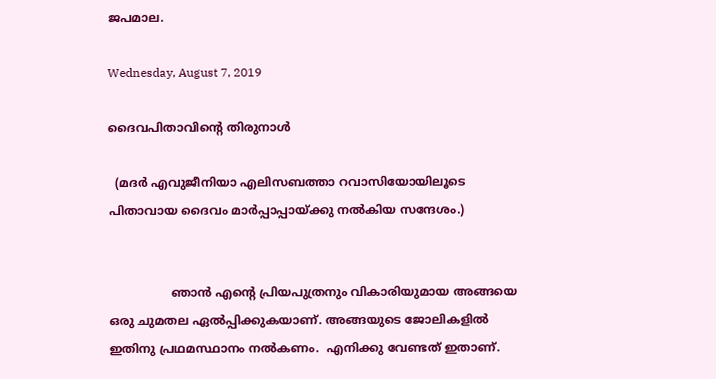ജപമാല.

Wednesday, August 7, 2019

ദൈവപിതാവിൻ്റെ തിരുനാൾ

  (മദർ എവുജീനിയാ എലിസബത്താ റവാസിയോയിലൂടെ പിതാവായ ദൈവം മാർപ്പാപ്പായ്ക്കു നൽകിയ സന്ദേശം.)


                 ഞാൻ എൻ്റെ പ്രിയപുത്രനും വികാരിയുമായ അങ്ങയെ ഒരു ചുമതല ഏൽപ്പിക്കുകയാണ്‌. അങ്ങയുടെ ജോലികളിൽ ഇതിനു പ്രഥമസ്ഥാനം നൽകണം.  എനിക്കു വേണ്ടത് ഇതാണ്‌.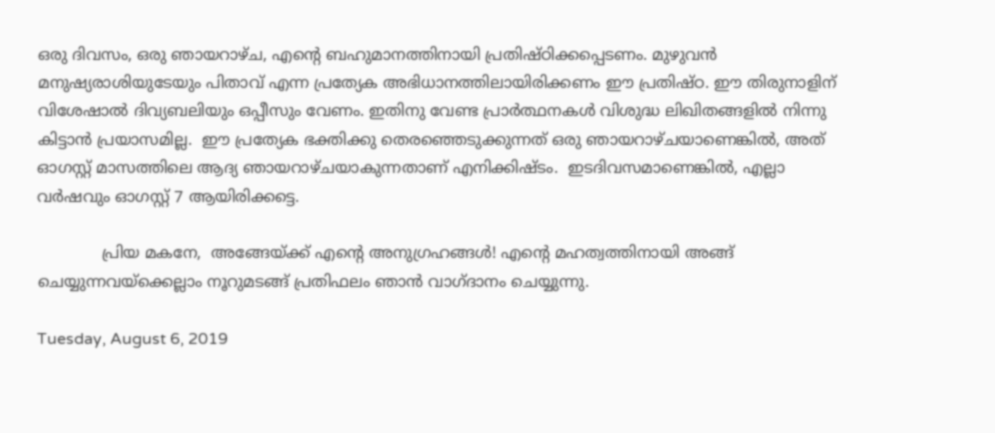ഒരു ദിവസം, ഒരു ഞായറാഴ്ച, എൻ്റെ ബഹുമാനത്തിനായി പ്രതിഷ്ഠിക്കപ്പെടണം. മുഴുവൻ മനുഷ്യരാശിയുടേയും പിതാവ്‌ എന്ന പ്രത്യേക അഭിധാനത്തിലായിരിക്കണം ഈ പ്രതിഷ്ഠ. ഈ തിരുനാളിന്‌ വിശേഷാൽ ദിവ്യബലിയും ഒപ്പീസും വേണം. ഇതിനു വേണ്ട പ്രാർത്ഥനകൾ വിശുദ്ധ ലിഖിതങ്ങളിൽ നിന്നു കിട്ടാൻ പ്രയാസമില്ല.  ഈ പ്രത്യേക ഭക്തിക്കു തെരഞ്ഞെടുക്കുന്നത് ഒരു ഞായറാഴ്ചയാണെങ്കിൽ, അത് ഓഗസ്റ്റ്‌ മാസത്തിലെ ആദ്യ ഞായറാഴ്ചയാകുന്നതാണ്‌ എനിക്കിഷ്ടം.  ഇടദിവസമാണെങ്കിൽ, എല്ലാ വർഷവും ഓഗസ്റ്റ് 7 ആയിരിക്കട്ടെ.

             പ്രിയ മകനേ,  അങ്ങേയ്ക്ക്‌ എൻ്റെ അനുഗ്രഹങ്ങൾ! എൻ്റെ മഹത്വത്തിനായി അങ്ങ്‌ ചെയ്യുന്നവയ്ക്കെല്ലാം നൂറുമടങ്ങ്‌ പ്രതിഫലം ഞാൻ വാഗ്ദാനം ചെയ്യുന്നു.

Tuesday, August 6, 2019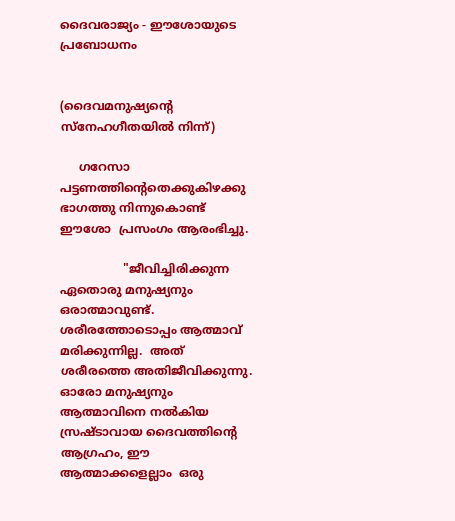ദൈവരാജ്യം - ഈശോയുടെ പ്രബോധനം


(ദൈവമനുഷ്യൻ്റെ സ്നേഹഗീതയിൽ നിന്ന്)

     ഗറേസാ പട്ടണത്തിന്റെതെക്കുകിഴക്കു ഭാഗത്തു നിന്നുകൊണ്ട് ഈശോ  പ്രസംഗം ആരംഭിച്ചു.

                 "ജീവിച്ചിരിക്കുന്ന ഏതൊരു മനുഷ്യനും ഒരാത്മാവുണ്ട്. ശരീരത്തോടൊപ്പം ആത്മാവ് മരിക്കുന്നില്ല.  അത്  ശരീരത്തെ അതിജീവിക്കുന്നു. ഓരോ മനുഷ്യനും ആത്മാവിനെ നൽകിയ സ്രഷ്ടാവായ ദൈവത്തിന്റെ ആഗ്രഹം, ഈ ആത്മാക്കളെല്ലാം  ഒരു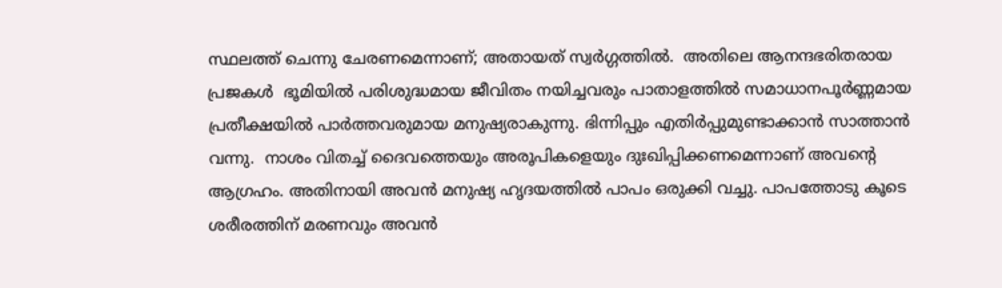സ്ഥലത്ത് ചെന്നു ചേരണമെന്നാണ്; അതായത് സ്വർഗ്ഗത്തിൽ.  അതിലെ ആനന്ദഭരിതരായ പ്രജകൾ  ഭൂമിയിൽ പരിശുദ്ധമായ ജീവിതം നയിച്ചവരും പാതാളത്തിൽ സമാധാനപൂർണ്ണമായ പ്രതീക്ഷയിൽ പാർത്തവരുമായ മനുഷ്യരാകുന്നു. ഭിന്നിപ്പും എതിർപ്പുമുണ്ടാക്കാൻ സാത്താൻ വന്നു.  നാശം വിതച്ച് ദൈവത്തെയും അരൂപികളെയും ദുഃഖിപ്പിക്കണമെന്നാണ് അവന്റെ ആഗ്രഹം. അതിനായി അവൻ മനുഷ്യ ഹൃദയത്തിൽ പാപം ഒരുക്കി വച്ചു. പാപത്തോടു കൂടെ ശരീരത്തിന് മരണവും അവൻ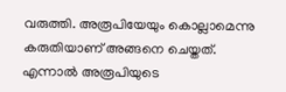വരുത്തി. അരൂപിയേയും കൊല്ലാമെന്നു കരുതിയാണ് അങ്ങനെ ചെയ്തത്. എന്നാൽ അരൂപിയുടെ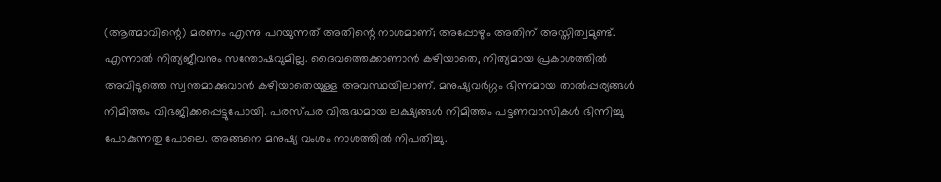(ആത്മാവിന്റെ) മരണം എന്നു പറയുന്നത് അതിന്റെ നാശമാണ്; അപ്പോഴും അതിന് അസ്തിത്വമുണ്ട്. എന്നാൽ നിത്യജീവനും സന്തോഷവുമില്ല. ദൈവത്തെക്കാണാൻ കഴിയാതെ, നിത്യമായ പ്രകാശത്തിൽ അവിടുത്തെ സ്വന്തമാക്കുവാൻ കഴിയാതെയുള്ള അവസ്ഥയിലാണ്. മനുഷ്യവർഗ്ഗം ഭിന്നമായ താൽപ്പര്യങ്ങൾ  നിമിത്തം വിഭജിക്കപ്പെട്ടുപോയി. പരസ്പര വിരുദ്ധമായ ലക്ഷ്യങ്ങൾ നിമിത്തം പട്ടണവാസികൾ ഭിന്നിച്ചു പോകുന്നതു പോലെ. അങ്ങനെ മനുഷ്യ വംശം നാശത്തിൽ നിപതിച്ചു.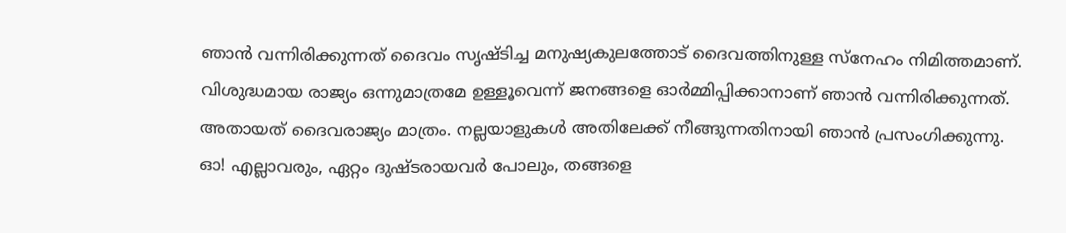ഞാൻ വന്നിരിക്കുന്നത് ദൈവം സൃഷ്ടിച്ച മനുഷ്യകുലത്തോട് ദൈവത്തിനുള്ള സ്നേഹം നിമിത്തമാണ്. വിശുദ്ധമായ രാജ്യം ഒന്നുമാത്രമേ ഉള്ളൂവെന്ന് ജനങ്ങളെ ഓർമ്മിപ്പിക്കാനാണ് ഞാൻ വന്നിരിക്കുന്നത്. അതായത് ദൈവരാജ്യം മാത്രം. നല്ലയാളുകൾ അതിലേക്ക് നീങ്ങുന്നതിനായി ഞാൻ പ്രസംഗിക്കുന്നു. ഓ! എല്ലാവരും, ഏറ്റം ദുഷ്ടരായവർ പോലും, തങ്ങളെ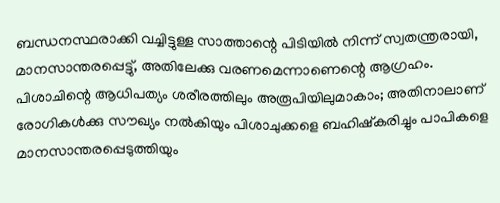ബന്ധനസ്ഥരാക്കി വച്ചിട്ടുള്ള സാത്താന്റെ പിടിയിൽ നിന്ന് സ്വതന്ത്രരായി, മാനസാന്തരപ്പെട്ടു്, അതിലേക്കു വരണമെന്നാണെന്റെ ആഗ്രഹം. പിശാചിന്റെ ആധിപത്യം ശരീരത്തിലും അരൂപിയിലുമാകാം; അതിനാലാണ് രോഗികൾക്കു സൗഖ്യം നൽകിയും പിശാചുക്കളെ ബഹിഷ്കരിച്ചും പാപികളെ മാനസാന്തരപ്പെടുത്തിയും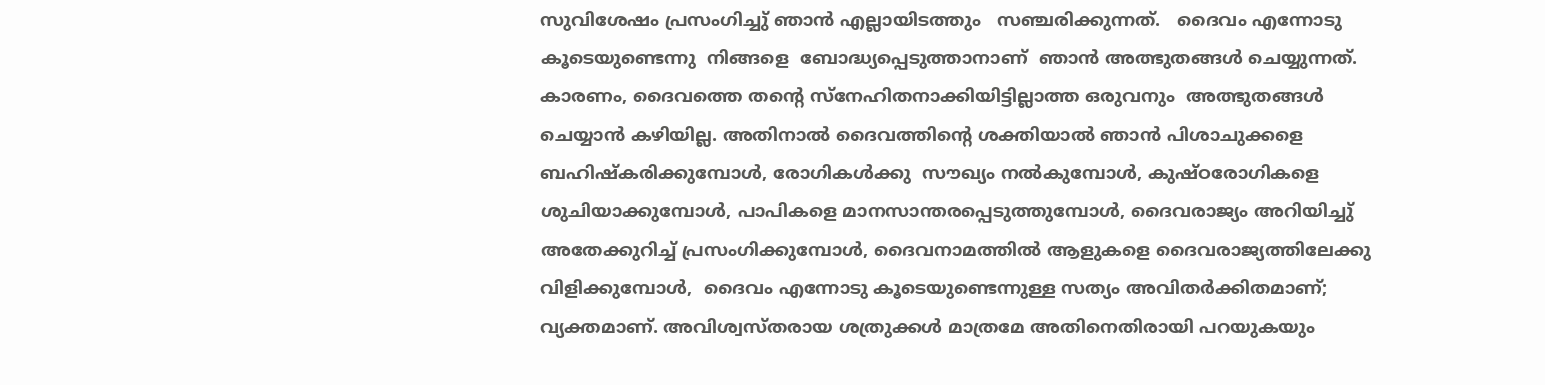സുവിശേഷം പ്രസംഗിച്ചു് ഞാൻ എല്ലായിടത്തും   സഞ്ചരിക്കുന്നത്.   ദൈവം എന്നോടു കൂടെയുണ്ടെന്നു  നിങ്ങളെ  ബോദ്ധ്യപ്പെടുത്താനാണ്  ഞാൻ അത്ഭുതങ്ങൾ ചെയ്യുന്നത്.   കാരണം, ദൈവത്തെ തന്റെ സ്നേഹിതനാക്കിയിട്ടില്ലാത്ത ഒരുവനും  അത്ഭുതങ്ങൾ ചെയ്യാൻ കഴിയില്ല. അതിനാൽ ദൈവത്തിന്റെ ശക്തിയാൽ ഞാൻ പിശാചുക്കളെ ബഹിഷ്കരിക്കുമ്പോൾ, രോഗികൾക്കു  സൗഖ്യം നൽകുമ്പോൾ, കുഷ്ഠരോഗികളെ ശുചിയാക്കുമ്പോൾ, പാപികളെ മാനസാന്തരപ്പെടുത്തുമ്പോൾ, ദൈവരാജ്യം അറിയിച്ചു് അതേക്കുറിച്ച് പ്രസംഗിക്കുമ്പോൾ, ദൈവനാമത്തിൽ ആളുകളെ ദൈവരാജ്യത്തിലേക്കു വിളിക്കുമ്പോൾ,  ദൈവം എന്നോടു കൂടെയുണ്ടെന്നുള്ള സത്യം അവിതർക്കിതമാണ്; വ്യക്തമാണ്. അവിശ്വസ്തരായ ശത്രുക്കൾ മാത്രമേ അതിനെതിരായി പറയുകയും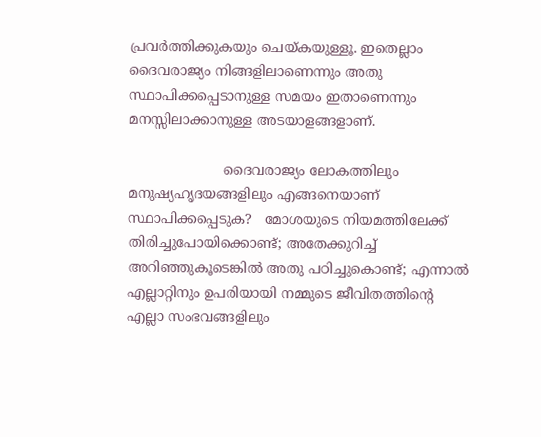പ്രവർത്തിക്കുകയും ചെയ്കയുള്ളൂ. ഇതെല്ലാം ദൈവരാജ്യം നിങ്ങളിലാണെന്നും അതു സ്ഥാപിക്കപ്പെടാനുള്ള സമയം ഇതാണെന്നും മനസ്സിലാക്കാനുള്ള അടയാളങ്ങളാണ്.

                      ദൈവരാജ്യം ലോകത്തിലും മനുഷ്യഹൃദയങ്ങളിലും എങ്ങനെയാണ്   സ്ഥാപിക്കപ്പെടുക?   മോശയുടെ നിയമത്തിലേക്ക് തിരിച്ചുപോയിക്കൊണ്ട്; അതേക്കുറിച്ച് അറിഞ്ഞുകൂടെങ്കിൽ അതു പഠിച്ചുകൊണ്ട്; എന്നാൽ എല്ലാറ്റിനും ഉപരിയായി നമ്മുടെ ജീവിതത്തിന്റെ എല്ലാ സംഭവങ്ങളിലും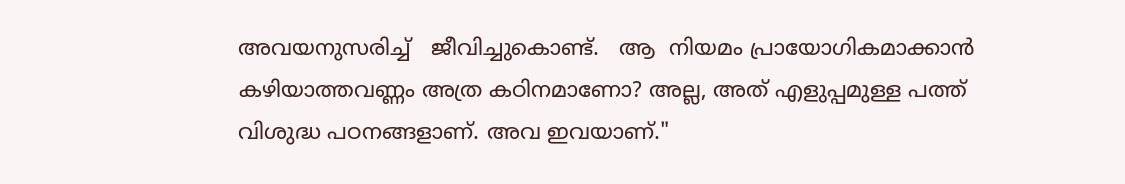അവയനുസരിച്ച്   ജീവിച്ചുകൊണ്ട്.   ആ  നിയമം പ്രായോഗികമാക്കാന്‍  കഴിയാത്തവണ്ണം അത്ര കഠിനമാണോ? അല്ല, അത് എളുപ്പമുള്ള പത്ത് വിശുദ്ധ പഠനങ്ങളാണ്. അവ ഇവയാണ്."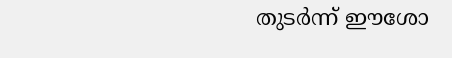തുടർന്ന് ഈശോ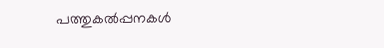പത്തുകൽപ്പനകൾ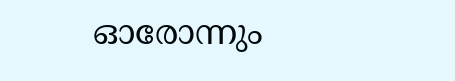ഓരോന്നും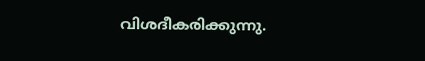വിശദീകരിക്കുന്നു.